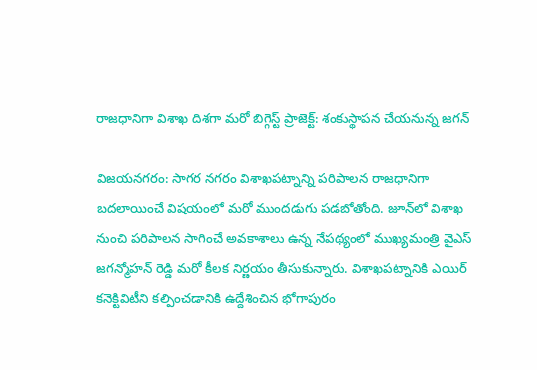రాజధానిగా విశాఖ దిశగా మరో బిగ్గెస్ట్ ప్రాజెక్ట్: శంకుస్థాపన చేయనున్న జగన్

విజయనగరం: సాగర నగరం విశాఖపట్నాన్ని పరిపాలన రాజధానిగా బదలాయించే విషయంలో మరో ముందడుగు పడబోతోంది. జూన్‌లో విశాఖ నుంచి పరిపాలన సాగించే అవకాశాలు ఉన్న నేపథ్యంలో ముఖ్యమంత్రి వైఎస్ జగన్మోహన్ రెడ్డి మరో కీలక నిర్ణయం తీసుకున్నారు. విశాఖపట్నానికి ఎయిర్ కనెక్టివిటీని కల్పించడానికి ఉద్దేశించిన భోగాపురం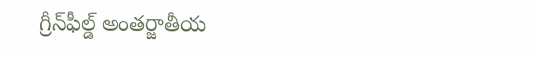గ్రీన్‌ఫీల్డ్ అంతర్జాతీయ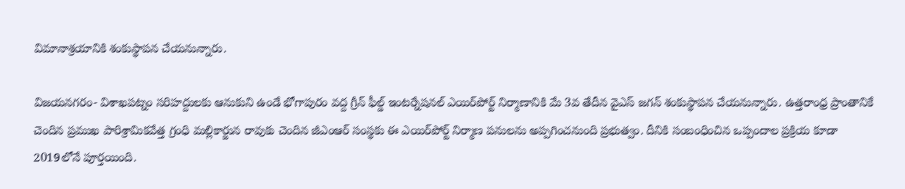విమానాశ్రయానికి శంకుస్థాపన చేయనున్నారు.

విజయనగరం- విశాఖపట్నం సరిహద్దులకు ఆనుకుని ఉండే భోగాపురం వద్ద గ్రీన్ ఫీల్డ్ ఇంటర్నేషనల్ ఎయిర్‌పోర్ట్ నిర్మాణానికి మే 3వ తేదీన వైఎస్ జగన్ శంకుస్థాపన చేయనున్నారు. ఉత్తరాంధ్ర ప్రాంతానికే చెందిన ప్రముఖ పారిశ్రామికవేత్త గ్రంధి మల్లికార్జున రావుకు చెందిన జీఎంఆర్ సంస్థకు ఈ ఎయిర్‌పోర్ట్ నిర్మాణ పనులను అప్పగించనుంది ప్రభుత్వం. దీనికి సంబంధించిన ఒప్పందాల ప్రక్రియ కూడా 2019లోనే పూర్తయింది.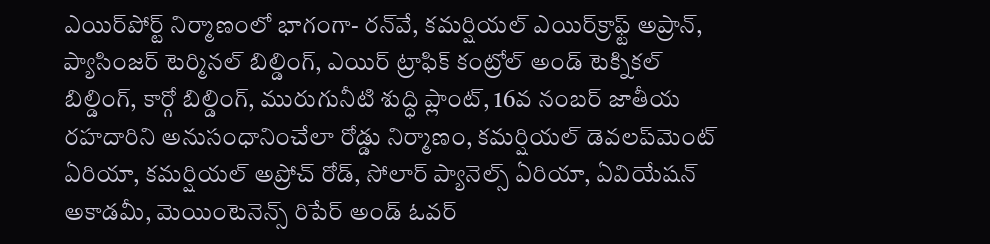ఎయిర్‌పోర్ట్ నిర్మాణంలో భాగంగా- రన్‌వే, కమర్షియల్ ఎయిర్‌క్రాఫ్ట్ అప్రాన్, ప్యాసింజర్ టెర్మినల్ బిల్డింగ్, ఎయిర్ ట్రాఫిక్ కంట్రోల్ అండ్ టెక్నికల్ బిల్డింగ్, కార్గో బిల్డింగ్, మురుగునీటి శుద్ధి ప్లాంట్, 16వ నంబర్ జాతీయ రహదారిని అనుసంధానించేలా రోడ్డు నిర్మాణం, కమర్షియల్ డెవలప్‌మెంట్ ఏరియా, కమర్షియల్ అప్రోచ్ రోడ్, సోలార్ ప్యానెల్స్ ఏరియా, ఏవియేషన్ అకాడమీ, మెయింటెనెన్స్ రిపేర్ అండ్ ఓవర్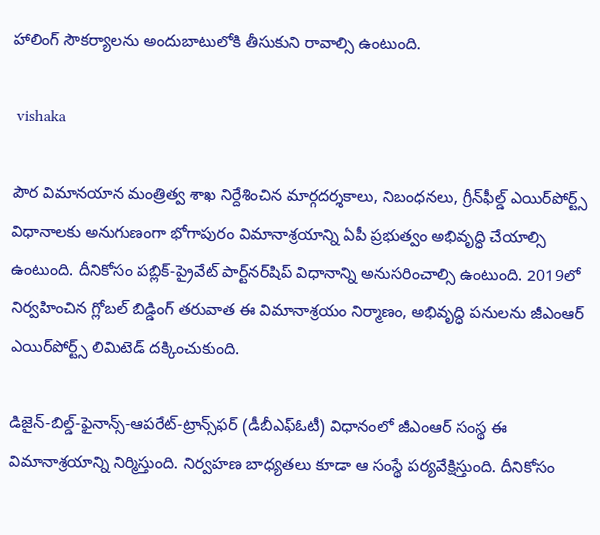హాలింగ్ సౌకర్యాలను అందుబాటులోకి తీసుకుని రావాల్సి ఉంటుంది.

 vishaka

పౌర విమానయాన మంత్రిత్వ శాఖ నిర్దేశించిన మార్గదర్శకాలు, నిబంధనలు, గ్రీన్‌ఫీల్డ్ ఎయిర్‌పోర్ట్స్ విధానాలకు అనుగుణంగా భోగాపురం విమానాశ్రయాన్ని ఏపీ ప్రభుత్వం అభివృద్ధి చేయాల్సి ఉంటుంది. దీనికోసం పబ్లిక్-ప్రైవేట్ పార్ట్‌నర్‌షిప్ విధానాన్ని అనుసరించాల్సి ఉంటుంది. 2019లో నిర్వహించిన గ్లోబల్ బిడ్డింగ్ తరువాత ఈ విమానాశ్రయం నిర్మాణం, అభివృద్ధి పనులను జీఎంఆర్ ఎయిర్‌పోర్ట్స్ లిమిటెడ్ దక్కించుకుంది.

డిజైన్-బిల్డ్-ఫైనాన్స్-ఆపరేట్-ట్రాన్స్‌ఫర్ (డీబీఎఫ్ఓటీ) విధానంలో జీఎంఆర్ సంస్థ ఈ విమానాశ్రయాన్ని నిర్మిస్తుంది. నిర్వహణ బాధ్యతలు కూడా ఆ సంస్థే పర్యవేక్షిస్తుంది. దీనికోసం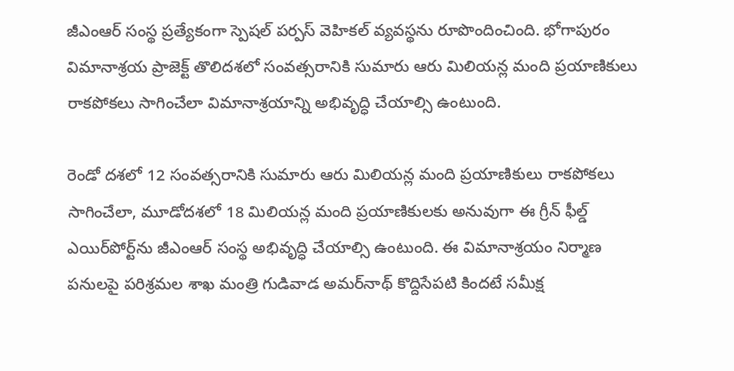జీఎంఆర్ సంస్థ ప్రత్యేకంగా స్పెషల్ పర్పస్ వెహికల్‌ వ్యవస్థను రూపొందించింది. భోగాపురం విమానాశ్రయ ప్రాజెక్ట్‌ తొలిదశలో సంవత్సరానికి సుమారు ఆరు మిలియన్ల మంది ప్రయాణికులు రాకపోకలు సాగించేలా విమానాశ్రయాన్ని అభివృద్ధి చేయాల్సి ఉంటుంది.

రెండో దశలో 12 సంవత్సరానికి సుమారు ఆరు మిలియన్ల మంది ప్రయాణికులు రాకపోకలు సాగించేలా, మూడోదశలో 18 మిలియన్ల మంది ప్రయాణికులకు అనువుగా ఈ గ్రీన్ ఫీల్డ్ ఎయిర్‌పోర్ట్‌ను జీఎంఆర్ సంస్థ అభివృద్ధి చేయాల్సి ఉంటుంది. ఈ విమానాశ్రయం నిర్మాణ పనులపై పరిశ్రమల శాఖ మంత్రి గుడివాడ అమర్‌నాథ్ కొద్దిసేపటి కిందటే సమీక్ష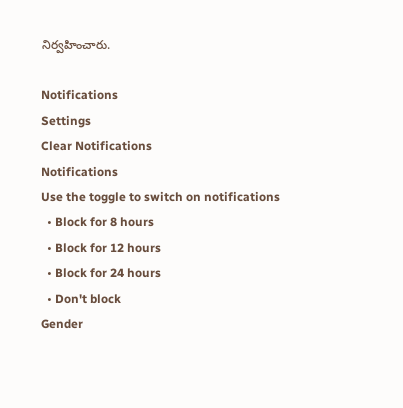నిర్వహించారు.

Notifications
Settings
Clear Notifications
Notifications
Use the toggle to switch on notifications
  • Block for 8 hours
  • Block for 12 hours
  • Block for 24 hours
  • Don't block
Gender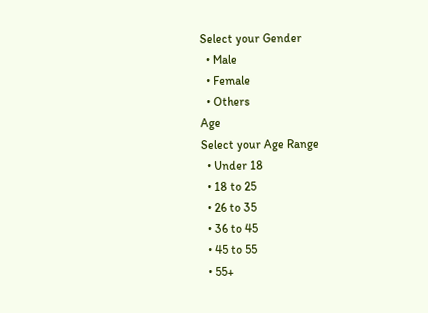Select your Gender
  • Male
  • Female
  • Others
Age
Select your Age Range
  • Under 18
  • 18 to 25
  • 26 to 35
  • 36 to 45
  • 45 to 55
  • 55+